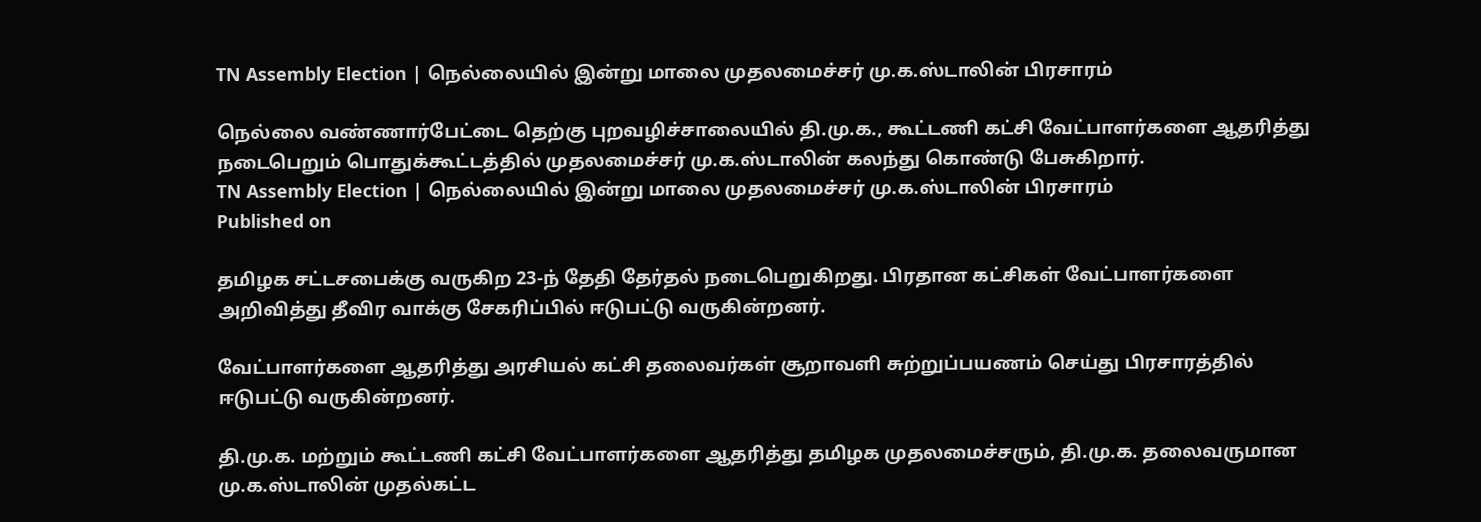TN Assembly Election | நெல்லையில் இன்று மாலை முதலமைச்சர் மு.க.ஸ்டாலின் பிரசாரம்

நெல்லை வண்ணார்பேட்டை தெற்கு புறவழிச்சாலையில் தி.மு.க., கூட்டணி கட்சி வேட்பாளர்களை ஆதரித்து நடைபெறும் பொதுக்கூட்டத்தில் முதலமைச்சர் மு.க.ஸ்டாலின் கலந்து கொண்டு பேசுகிறார்.
TN Assembly Election | நெல்லையில் இன்று மாலை முதலமைச்சர் மு.க.ஸ்டாலின் பிரசாரம்
Published on

தமிழக சட்டசபைக்கு வருகிற 23-ந் தேதி தேர்தல் நடைபெறுகிறது. பிரதான கட்சிகள் வேட்பாளர்களை அறிவித்து தீவிர வாக்கு சேகரிப்பில் ஈடுபட்டு வருகின்றனர்.

வேட்பாளர்களை ஆதரித்து அரசியல் கட்சி தலைவர்கள் சூறாவளி சுற்றுப்பயணம் செய்து பிரசாரத்தில் ஈடுபட்டு வருகின்றனர்.

தி.மு.க. மற்றும் கூட்டணி கட்சி வேட்பாளர்களை ஆதரித்து தமிழக முதலமைச்சரும், தி.மு.க. தலைவருமான மு.க.ஸ்டாலின் முதல்கட்ட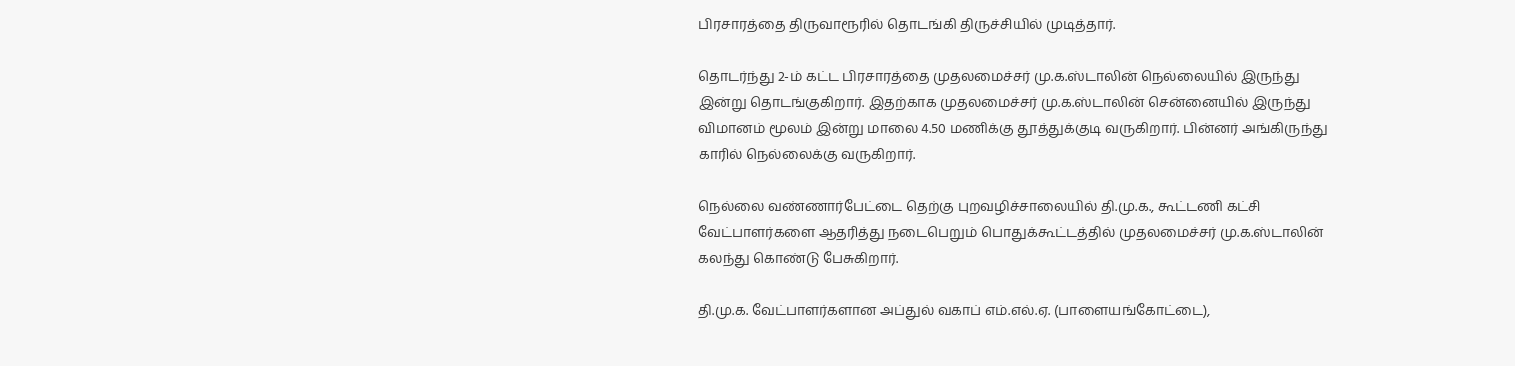பிரசாரத்தை திருவாரூரில் தொடங்கி திருச்சியில் முடித்தார்.

தொடர்ந்து 2-ம் கட்ட பிரசாரத்தை முதலமைச்சர் மு.க.ஸ்டாலின் நெல்லையில் இருந்து இன்று தொடங்குகிறார். இதற்காக முதலமைச்சர் மு.க.ஸ்டாலின் சென்னையில் இருந்து விமானம் மூலம் இன்று மாலை 4.50 மணிக்கு தூத்துக்குடி வருகிறார். பின்னர் அங்கிருந்து காரில் நெல்லைக்கு வருகிறார்.

நெல்லை வண்ணார்பேட்டை தெற்கு புறவழிச்சாலையில் தி.மு.க., கூட்டணி கட்சி வேட்பாளர்களை ஆதரித்து நடைபெறும் பொதுக்கூட்டத்தில் முதலமைச்சர் மு.க.ஸ்டாலின் கலந்து கொண்டு பேசுகிறார்.

தி.மு.க. வேட்பாளர்களான அப்துல் வகாப் எம்.எல்.ஏ. (பாளையங்கோட்டை),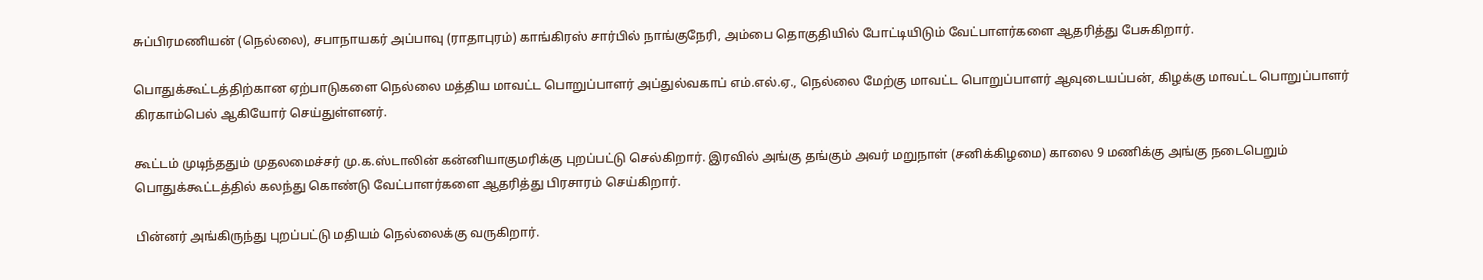சுப்பிரமணியன் (நெல்லை), சபாநாயகர் அப்பாவு (ராதாபுரம்) காங்கிரஸ் சார்பில் நாங்குநேரி, அம்பை தொகுதியில் போட்டியிடும் வேட்பாளர்களை ஆதரித்து பேசுகிறார்.

பொதுக்கூட்டத்திற்கான ஏற்பாடுகளை நெல்லை மத்திய மாவட்ட பொறுப்பாளர் அப்துல்வகாப் எம்.எல்.ஏ., நெல்லை மேற்கு மாவட்ட பொறுப்பாளர் ஆவுடையப்பன், கிழக்கு மாவட்ட பொறுப்பாளர் கிரகாம்பெல் ஆகியோர் செய்துள்ளனர்.

கூட்டம் முடிந்ததும் முதலமைச்சர் மு.க.ஸ்டாலின் கன்னியாகுமரிக்கு புறப்பட்டு செல்கிறார். இரவில் அங்கு தங்கும் அவர் மறுநாள் (சனிக்கிழமை) காலை 9 மணிக்கு அங்கு நடைபெறும் பொதுக்கூட்டத்தில் கலந்து கொண்டு வேட்பாளர்களை ஆதரித்து பிரசாரம் செய்கிறார்.

பின்னர் அங்கிருந்து புறப்பட்டு மதியம் நெல்லைக்கு வருகிறார்.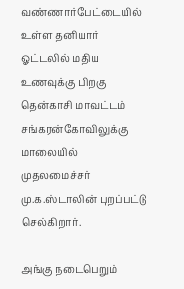வண்ணார்பேட்டையில் உள்ள தனியார் ஓட்டலில் மதிய உணவுக்கு பிறகு தென்காசி மாவட்டம் சங்கரன்கோவிலுக்கு மாலையில் முதலமைச்சர் மு.க.ஸ்டாலின் புறப்பட்டு செல்கிறார்.

அங்கு நடைபெறும்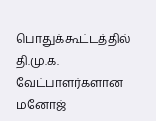பொதுக்கூட்டத்தில் தி.மு.க. வேட்பாளர்களான மனோஜ்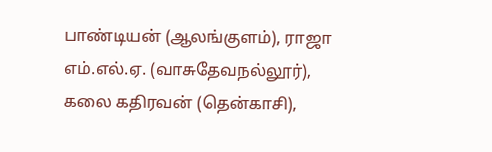பாண்டியன் (ஆலங்குளம்), ராஜா எம்.எல்.ஏ. (வாசுதேவநல்லூர்), கலை கதிரவன் (தென்காசி),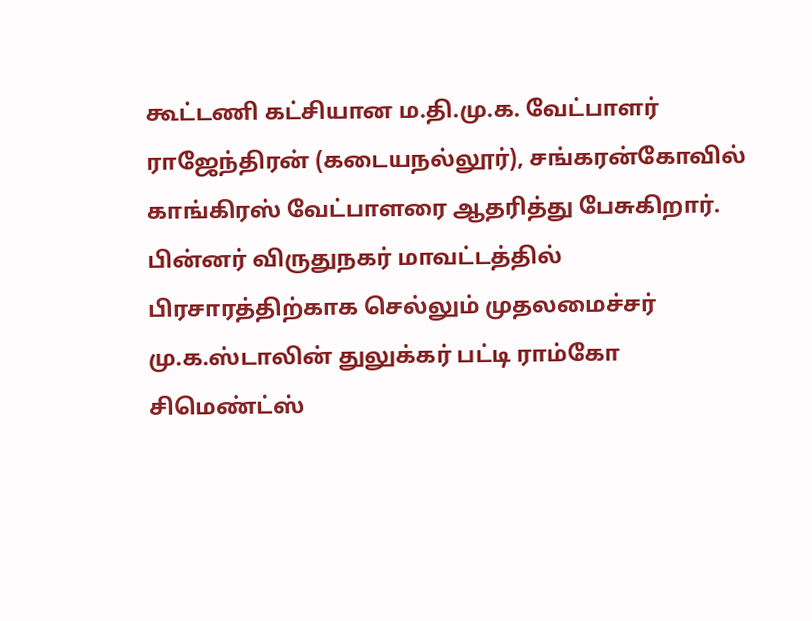கூட்டணி கட்சியான ம.தி.மு.க. வேட்பாளர் ராஜேந்திரன் (கடையநல்லூர்), சங்கரன்கோவில் காங்கிரஸ் வேட்பாளரை ஆதரித்து பேசுகிறார். பின்னர் விருதுநகர் மாவட்டத்தில் பிரசாரத்திற்காக செல்லும் முதலமைச்சர் மு.க.ஸ்டாலின் துலுக்கர் பட்டி ராம்கோ சிமெண்ட்ஸ்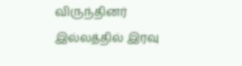விருந்தினர் இல்லத்தில் இரவு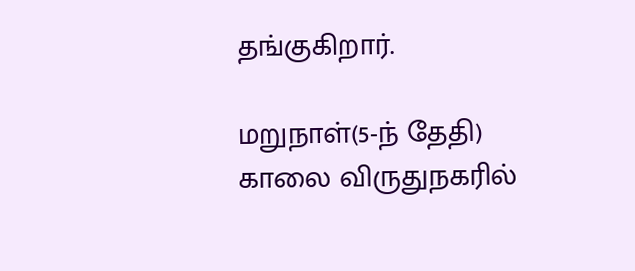தங்குகிறார்.

மறுநாள்(5-ந் தேதி) காலை விருதுநகரில்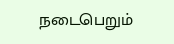நடைபெறும்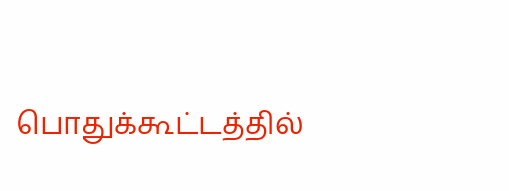பொதுக்கூட்டத்தில்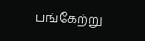பங்கேற்று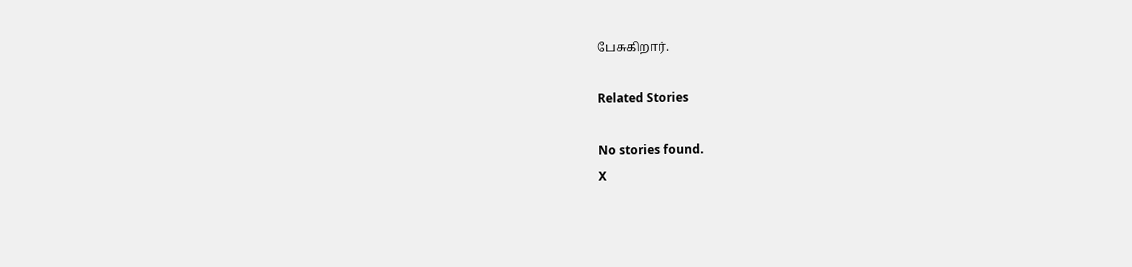பேசுகிறார்.

Related Stories

No stories found.
X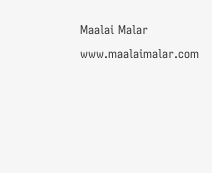Maalai Malar
www.maalaimalar.com